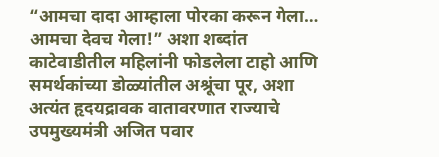“आमचा दादा आम्हाला पोरका करून गेला… आमचा देवच गेला!” अशा शब्दांत काटेवाडीतील महिलांनी फोडलेला टाहो आणि समर्थकांच्या डोळ्यांतील अश्रूंचा पूर, अशा अत्यंत हृदयद्रावक वातावरणात राज्याचे उपमुख्यमंत्री अजित पवार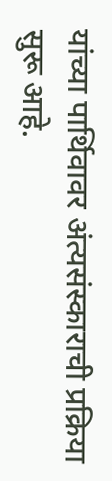यांच्या पार्थिवावर अंत्यसंस्काराची प्रक्रिया सुरू आहे.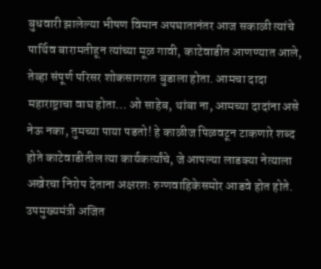बुधवारी झालेल्या भीषण विमान अपघातानंतर आज सकाळी त्यांचे पार्थिव बारामतीहून त्यांच्या मूळ गावी, काटेवाडीत आणण्यात आले, तेव्हा संपूर्ण परिसर शोकसागरात बुडाला होता. आमचा दादा महाराष्ट्राचा वाघ होता… ओ साहेब, थांबा ना, आमच्या दादांना असे नेऊ नका, तुमच्या पाया पडतो! हे काळीज पिळवटून टाकणारे शब्द होते काटेवाडीतील त्या कार्यकर्त्यांचे, जे आपल्या लाडक्या नेत्याला अखेरचा निरोप देताना अक्षरशः रुग्णवाहिकेसमोर आडवे होत होते. उपमुख्यमंत्री अजित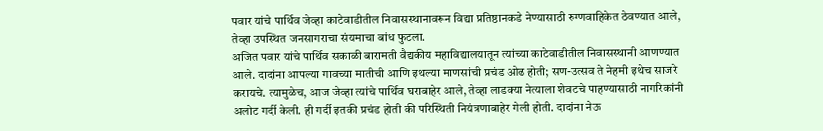पवार यांचे पार्थिव जेव्हा काटेवाडीतील निवासस्थानावरून विद्या प्रतिष्ठानकडे नेण्यासाठी रुग्णवाहिकेत ठेवण्यात आले, तेव्हा उपस्थित जनसागराचा संयमाचा बांध फुटला.
अजित पवार यांचे पार्थिव सकाळी बारामती वैद्यकीय महाविद्यालयातून त्यांच्या काटेवाडीतील निवासस्थानी आणण्यात आले. दादांना आपल्या गावच्या मातीची आणि इथल्या माणसांची प्रचंड ओढ होती; सण-उत्सव ते नेहमी इथेच साजरे करायचे. त्यामुळेच, आज जेव्हा त्यांचे पार्थिव घराबाहेर आले, तेव्हा लाडक्या नेत्याला शेवटचे पाहण्यासाठी नागरिकांनी अलोट गर्दी केली. ही गर्दी इतकी प्रचंड होती की परिस्थिती नियंत्रणाबाहेर गेली होती. दादांना नेऊ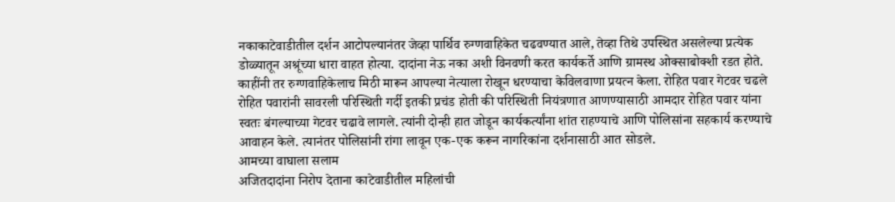नकाकाटेवाडीतील दर्शन आटोपल्यानंतर जेव्हा पार्थिव रुग्णवाहिकेत चढवण्यात आले, तेव्हा तिथे उपस्थित असलेल्या प्रत्येक डोळ्यातून अश्रूंच्या धारा वाहत होत्या. दादांना नेऊ नका अशी विनवणी करत कार्यकर्ते आणि ग्रामस्थ ओक्साबोक्शी रडत होते. काहींनी तर रुग्णवाहिकेलाच मिठी मारून आपल्या नेत्याला रोखून धरण्याचा केविलवाणा प्रयत्न केला. रोहित पवार गेटवर चढले रोहित पवारांनी सावरली परिस्थिती गर्दी इतकी प्रचंड होती की परिस्थिती नियंत्रणात आणण्यासाठी आमदार रोहित पवार यांना स्वतः बंगल्याच्या गेटवर चढावे लागले. त्यांनी दोन्ही हात जोडून कार्यकर्त्यांना शांत राहण्याचे आणि पोलिसांना सहकार्य करण्याचे आवाहन केले. त्यानंतर पोलिसांनी रांगा लावून एक-एक करून नागरिकांना दर्शनासाठी आत सोडले.
आमच्या वाघाला सलाम
अजितदादांना निरोप देताना काटेवाडीतील महिलांची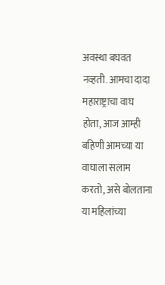अवस्था बघवत नव्हती. आमचा दादा महाराष्ट्राचा वाघ होता, आज आम्ही बहिणी आमच्या या वाघाला सलाम करतो, असे बोलताना या महिलांच्या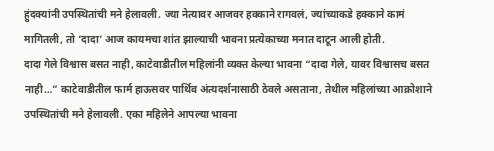हुंदक्यांनी उपस्थितांची मने हेलावली. ज्या नेत्यावर आजवर हक्काने रागवलं, ज्यांच्याकडे हक्काने कामं मागितली, तो ‘दादा’ आज कायमचा शांत झाल्याची भावना प्रत्येकाच्या मनात दाटून आली होती.
दादा गेले विश्वास बसत नाही, काटेवाडीतील महिलांनी व्यक्त केल्या भावना “दादा गेले, यावर विश्वासच बसत नाही…” काटेवाडीतील फार्म हाऊसवर पार्थिव अंत्यदर्शनासाठी ठेवले असताना, तेथील महिलांच्या आक्रोशाने उपस्थितांची मने हेलावली. एका महिलेने आपल्या भावना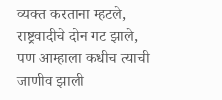व्यक्त करताना म्हटले, राष्ट्रवादीचे दोन गट झाले, पण आम्हाला कधीच त्याची जाणीव झाली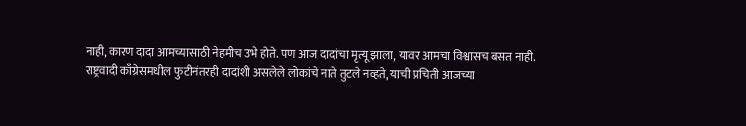नाही, कारण दादा आमच्यासाठी नेहमीच उभे होते. पण आज दादांचा मृत्यू झाला, यावर आमचा विश्वासच बसत नाही.
राष्ट्रवादी काँग्रेसमधील फुटीनंतरही दादांशी असलेले लोकांचे नाते तुटले नव्हते, याची प्रचिती आजच्या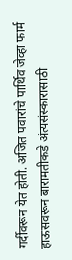गर्दीवरून येत होती. अजित पवारांचे पार्थिव जेव्हा फार्म हाऊसवरून बारामतीकडे अंत्यसंस्कारासाठी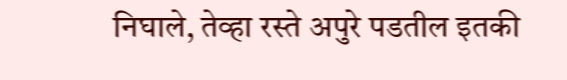निघाले, तेव्हा रस्ते अपुरे पडतील इतकी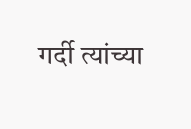गर्दी त्यांच्या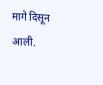मागे दिसून आली.